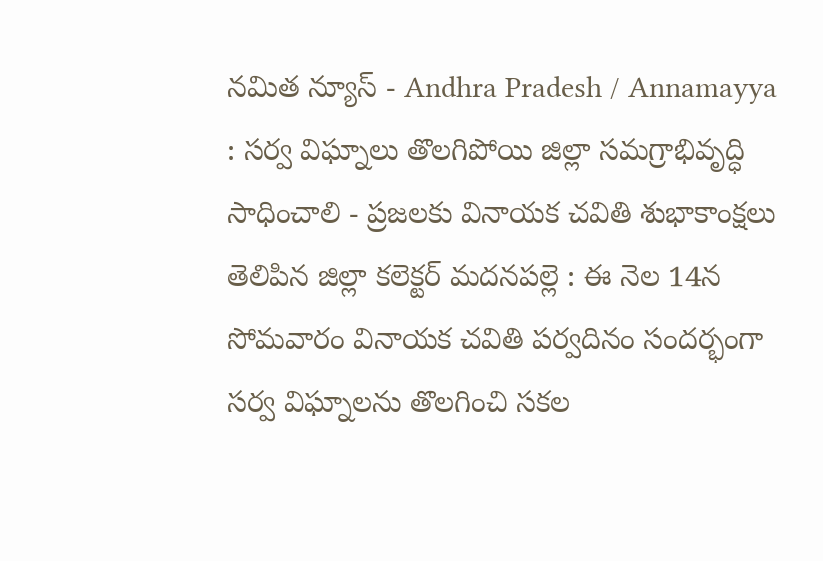నమిత న్యూస్ - Andhra Pradesh / Annamayya : సర్వ విఘ్నాలు తొలగిపోయి జిల్లా సమగ్రాభివృద్ధి సాధించాలి - ప్రజలకు వినాయక చవితి శుభాకాంక్షలు తెలిపిన జిల్లా కలెక్టర్ మదనపల్లె : ఈ నెల 14న సోమవారం వినాయక చవితి పర్వదినం సందర్భంగా సర్వ విఘ్నాలను తొలగించి సకల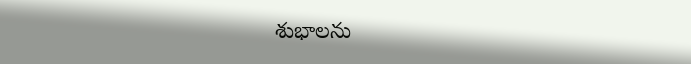శుభాలను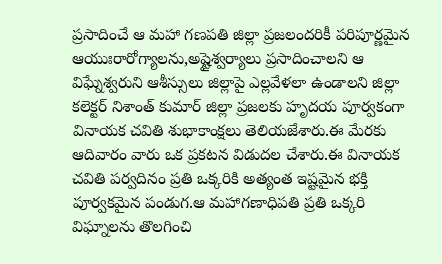ప్రసాదించే ఆ మహా గణపతి జిల్లా ప్రజలందరికీ పరిపూర్ణమైన ఆయుఃరారోగ్యాలను,అష్టైశ్వర్యాలు ప్రసాదించాలని ఆ విఘ్నేశ్వరుని ఆశీస్సులు జిల్లాపై ఎల్లవేళలా ఉండాలని జిల్లా కలెక్టర్ నిశాంత్ కుమార్ జిల్లా ప్రజలకు హృదయ పూర్వకంగా వినాయక చవితి శుభాకాంక్షలు తెలియజేశారు.ఈ మేరకు ఆదివారం వారు ఒక ప్రకటన విడుదల చేశారు.ఈ వినాయక చవితి పర్వదినం ప్రతి ఒక్కరికి అత్యంత ఇష్టమైన భక్తి పూర్వకమైన పండుగ.ఆ మహాగణాధిపతి ప్రతి ఒక్కరి విఘ్నాలను తొలగించి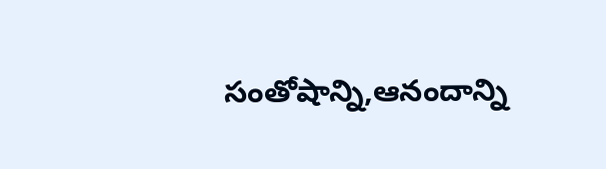సంతోషాన్ని,ఆనందాన్ని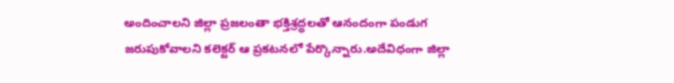అందించాలని జిల్లా ప్రజలంతా భక్తిశ్రద్ధలతో ఆనందంగా పండుగ జరుపుకోవాలని కలెక్టర్ ఆ ప్రకటనలో పేర్కొన్నారు.అదేవిధంగా జిల్లా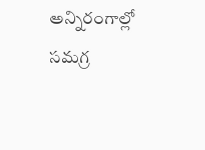అన్నిరంగాల్లో సమగ్ర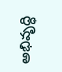అభివృద్ధి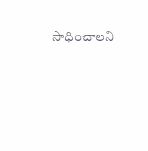సాధించాలని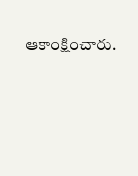ఆకాంక్షించారు.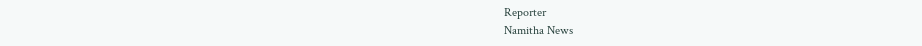Reporter
Namitha News